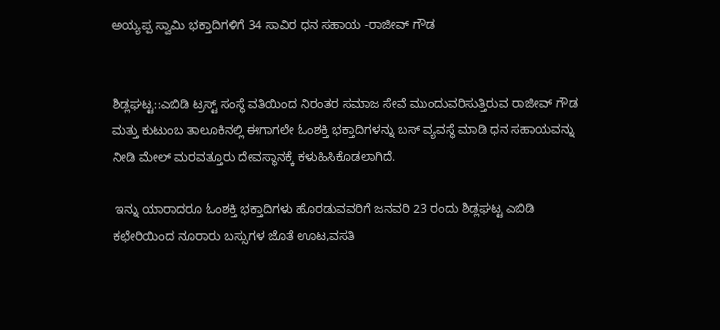ಅಯ್ಯಪ್ಪ ಸ್ವಾಮಿ ಭಕ್ತಾದಿಗಳಿಗೆ 34 ಸಾವಿರ ಧನ ಸಹಾಯ -ರಾಜೀವ್ ಗೌಡ


ಶಿಡ್ಲಘಟ್ಟ::ಎಬಿಡಿ ಟ್ರಸ್ಟ್ ಸಂಸ್ಥೆ ವತಿಯಿಂದ ನಿರಂತರ ಸಮಾಜ ಸೇವೆ ಮುಂದುವರಿಸುತ್ತಿರುವ ರಾಜೀವ್ ಗೌಡ ಮತ್ತು ಕುಟುಂಬ ತಾಲೂಕಿನಲ್ಲಿ ಈಗಾಗಲೇ ಓಂಶಕ್ತಿ ಭಕ್ತಾದಿಗಳನ್ನು ಬಸ್ ವ್ಯವಸ್ಥೆ ಮಾಡಿ ಧನ ಸಹಾಯವನ್ನು ನೀಡಿ ಮೇಲ್ ಮರವತ್ತೂರು ದೇವಸ್ಥಾನಕ್ಕೆ ಕಳುಹಿಸಿಕೊಡಲಾಗಿದೆ.

 ಇನ್ನು ಯಾರಾದರೂ ಓಂಶಕ್ತಿ ಭಕ್ತಾದಿಗಳು ಹೊರಡುವವರಿಗೆ ‌ಜನವರಿ 23 ರಂದು ಶಿಡ್ಲಘಟ್ಟ ಎಬಿಡಿ ಕಛೇರಿಯಿಂದ ನೂರಾರು ಬಸ್ಸುಗಳ ಜೊತೆ ಊಟ,ವಸತಿ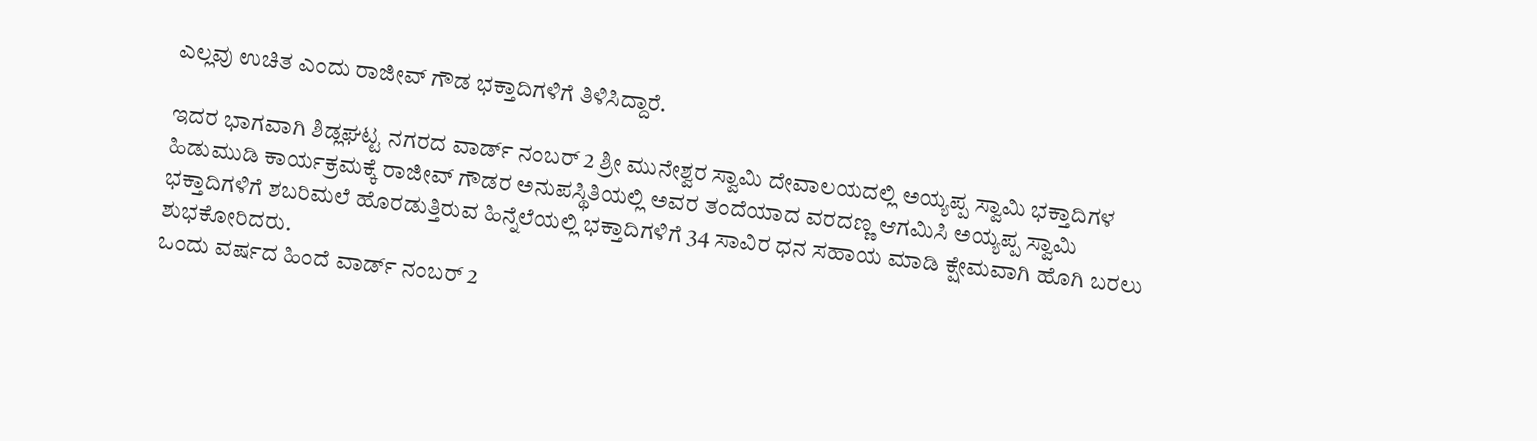ಎಲ್ಲವು ಉಚಿತ ಎಂದು ರಾಜೀವ್ ಗೌಡ ಭಕ್ತಾದಿಗಳಿಗೆ ತಿಳಿಸಿದ್ದಾರೆ.

ಇದರ ಭಾಗವಾಗಿ ಶಿಡ್ಲಘಟ್ಟ ನಗರದ ವಾರ್ಡ್ ನಂಬರ್ 2 ಶ್ರೀ ಮುನೇಶ್ವರ ಸ್ವಾಮಿ ದೇವಾಲಯದಲ್ಲಿ ಅಯ್ಯಪ್ಪ ಸ್ವಾಮಿ ಭಕ್ತಾದಿಗಳ ಹಿಡುಮುಡಿ ಕಾರ್ಯಕ್ರಮಕ್ಕೆ ರಾಜೀವ್ ಗೌಡರ ಅನುಪಸ್ಥಿತಿಯಲ್ಲಿ ಅವರ ತಂದೆಯಾದ ವರದಣ್ಣ ಆಗಮಿಸಿ ಅಯ್ಯಪ್ಪ ಸ್ವಾಮಿ ಭಕ್ತಾದಿಗಳಿಗೆ ಶಬರಿಮಲೆ ಹೊರಡುತ್ತಿರುವ ಹಿನ್ನೆಲೆಯಲ್ಲಿ ಭಕ್ತಾದಿಗಳಿಗೆ 34 ಸಾವಿರ ಧನ ಸಹಾಯ ಮಾಡಿ ಕ್ಷೇಮವಾಗಿ ಹೊಗಿ ಬರಲು ಶುಭಕೋರಿದರು.
ಒಂದು ವರ್ಷದ ಹಿಂದೆ ವಾರ್ಡ್ ನಂಬರ್ 2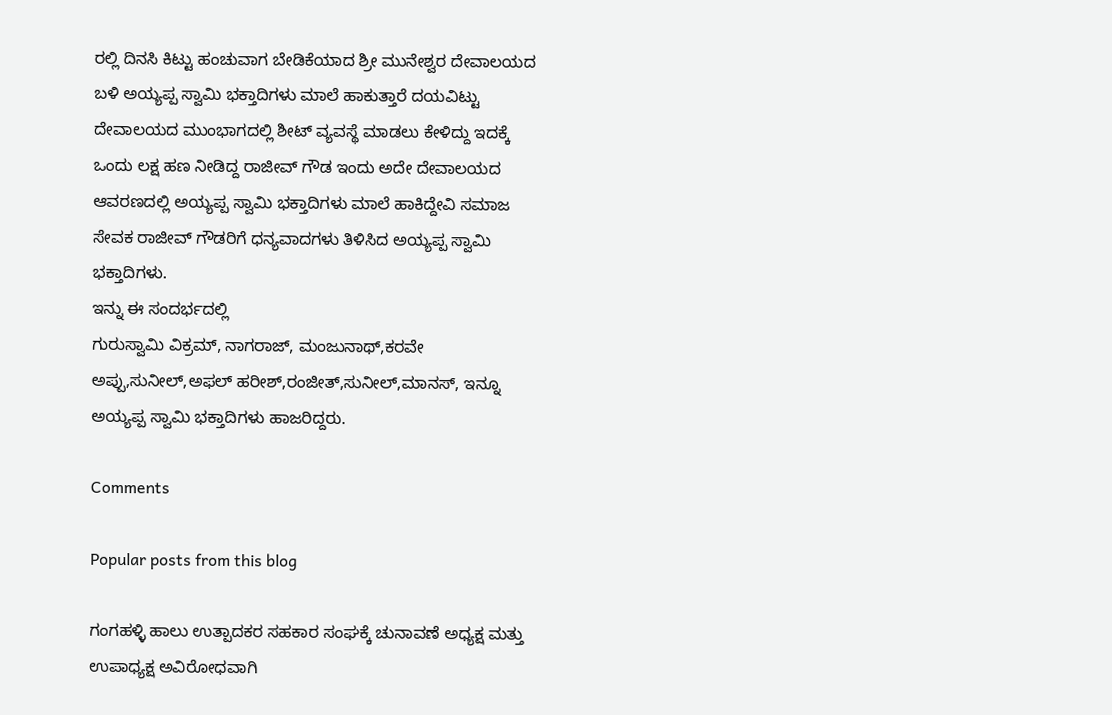ರಲ್ಲಿ ದಿನಸಿ ಕಿಟ್ಟು ಹಂಚುವಾಗ ಬೇಡಿಕೆಯಾದ ಶ್ರೀ ಮುನೇಶ್ವರ ದೇವಾಲಯದ ಬಳಿ ಅಯ್ಯಪ್ಪ ಸ್ವಾಮಿ ಭಕ್ತಾದಿಗಳು ಮಾಲೆ ಹಾಕುತ್ತಾರೆ ದಯವಿಟ್ಟು ದೇವಾಲಯದ ಮುಂಭಾಗದಲ್ಲಿ ಶೀಟ್ ವ್ಯವಸ್ಥೆ ಮಾಡಲು ಕೇಳಿದ್ದು ಇದಕ್ಕೆ ಒಂದು ಲಕ್ಷ ಹಣ ನೀಡಿದ್ದ ರಾಜೀವ್ ಗೌಡ ಇಂದು ಅದೇ ದೇವಾಲಯದ ಆವರಣದಲ್ಲಿ ಅಯ್ಯಪ್ಪ ಸ್ವಾಮಿ ಭಕ್ತಾದಿಗಳು ಮಾಲೆ ಹಾಕಿದ್ದೇವಿ ಸಮಾಜ ಸೇವಕ ರಾಜೀವ್ ಗೌಡರಿಗೆ ಧನ್ಯವಾದಗಳು ತಿಳಿಸಿದ ಅಯ್ಯಪ್ಪ ಸ್ವಾಮಿ ಭಕ್ತಾದಿಗಳು.
ಇನ್ನು ಈ ಸಂದರ್ಭದಲ್ಲಿ
ಗುರುಸ್ವಾಮಿ ವಿಕ್ರಮ್, ನಾಗರಾಜ್, ಮಂಜುನಾಥ್,ಕರವೇ ಅಪ್ಪು,ಸುನೀಲ್,ಅಫಲ್ ಹರೀಶ್,ರಂಜೀತ್,ಸುನೀಲ್,ಮಾನಸ್, ಇನ್ನೂ ಅಯ್ಯಪ್ಪ ಸ್ವಾಮಿ ಭಕ್ತಾದಿಗಳು ಹಾಜರಿದ್ದರು.

Comments

Popular posts from this blog

ಗಂಗಹಳ್ಳಿ ಹಾಲು ಉತ್ಪಾದಕರ ಸಹಕಾರ ಸಂಘಕ್ಕೆ ಚುನಾವಣೆ ಅಧ್ಯಕ್ಷ ಮತ್ತು ಉಪಾಧ್ಯಕ್ಷ ಅವಿರೋಧವಾಗಿ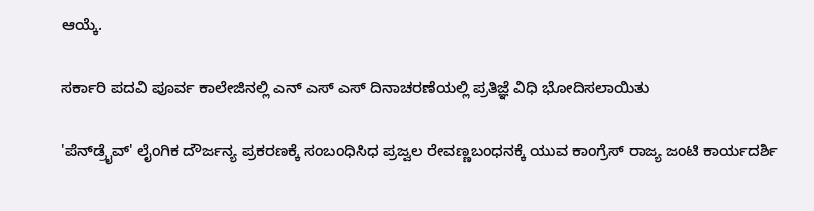ಆಯ್ಕೆ.

ಸರ್ಕಾರಿ ಪದವಿ ಪೂರ್ವ ಕಾಲೇಜಿನಲ್ಲಿ ಎನ್ ಎಸ್ ಎಸ್ ದಿನಾಚರಣೆಯಲ್ಲಿ ಪ್ರತಿಜ್ಞೆ ವಿಧಿ ಭೋದಿಸಲಾಯಿತು

'ಪೆನ್‌ಡ್ರೈವ್' ಲೈಂಗಿಕ ದೌರ್ಜನ್ಯ ಪ್ರಕರಣಕ್ಕೆ ಸಂಬಂಧಿಸಿಧ ಪ್ರಜ್ವಲ ರೇವಣ್ಣಬಂಧನಕ್ಕೆ ಯುವ ಕಾಂಗ್ರೆಸ್ ರಾಜ್ಯ ಜಂಟಿ ಕಾರ್ಯದರ್ಶಿ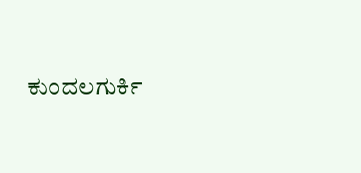ಕುಂದಲಗುರ್ಕಿ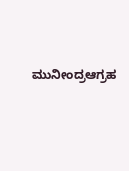ಮುನೀಂದ್ರಆಗ್ರಹ